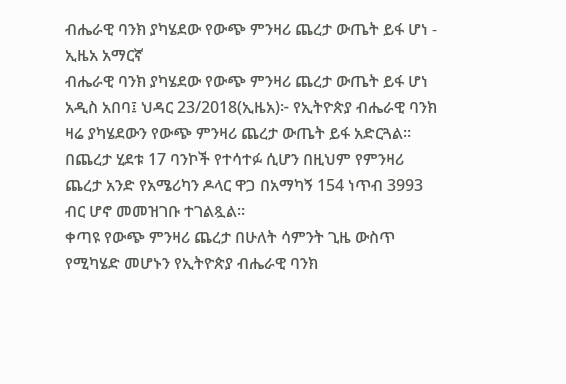ብሔራዊ ባንክ ያካሄደው የውጭ ምንዛሪ ጨረታ ውጤት ይፋ ሆነ - ኢዜአ አማርኛ
ብሔራዊ ባንክ ያካሄደው የውጭ ምንዛሪ ጨረታ ውጤት ይፋ ሆነ
አዲስ አበባ፤ ህዳር 23/2018(ኢዜአ)፦ የኢትዮጵያ ብሔራዊ ባንክ ዛሬ ያካሄደውን የውጭ ምንዛሪ ጨረታ ውጤት ይፋ አድርጓል።
በጨረታ ሂደቱ 17 ባንኮች የተሳተፉ ሲሆን በዚህም የምንዛሪ ጨረታ አንድ የአሜሪካን ዶላር ዋጋ በአማካኝ 154 ነጥብ 3993 ብር ሆኖ መመዝገቡ ተገልጿል፡፡
ቀጣዩ የውጭ ምንዛሪ ጨረታ በሁለት ሳምንት ጊዜ ውስጥ የሚካሄድ መሆኑን የኢትዮጵያ ብሔራዊ ባንክ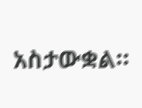አስታውቋል።